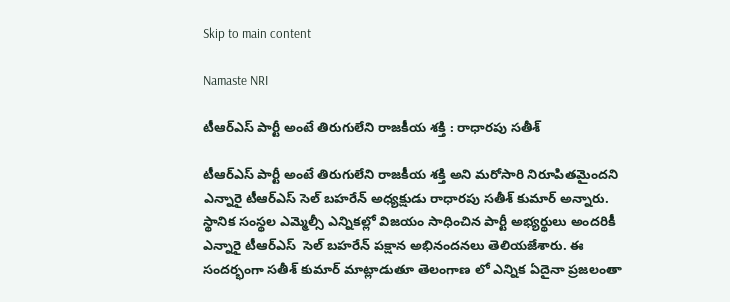Skip to main content

Namaste NRI

టీఆర్ఎస్ పార్టీ అంటే తిరుగులేని రాజకీయ శక్తి : రాధారపు సతీశ్

టీఆర్‌ఎస్‌ పార్టీ అంటే తిరుగులేని రాజకీయ శక్తి అని మరోసారి నిరూపితమైందని ఎన్నారై టీఆర్‌ఎస్‌ సెల్‌ బహరేన్‌ అధ్యక్షుడు రాధారపు సతీశ్‌ కుమార్‌ అన్నారు. స్థానిక సంస్థల ఎమ్మెల్సీ ఎన్నికల్లో విజయం సాధించిన పార్టీ అభ్యర్థులు అందరికీ ఎన్నారై టీఆర్‌ఎస్‌  సెల్‌ బహరేన్‌ పక్షాన అభినందనలు తెలియజేశారు. ఈ సందర్భంగా సతీశ్‌ కుమార్‌ మాట్లాడుతూ తెలంగాణ లో ఎన్నిక ఏదైనా ప్రజలంతా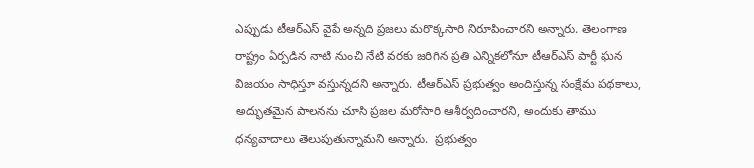ఎప్పుడు టీఆర్‌ఎస్‌ వైపే అన్నది ప్రజలు మరొక్కసారి నిరూపించారని అన్నారు. తెలంగాణ రాష్ట్రం ఏర్పడిన నాటి నుంచి నేటి వరకు జరిగిన ప్రతి ఎన్నికలోనూ టీఆర్‌ఎస్‌ పార్టీ ఘన విజయం సాధిస్తూ వస్తున్నదని అన్నారు. టీఆర్‌ఎస్‌ ప్రభుత్వం అందిస్తున్న సంక్షేమ పథకాలు, అద్భుతమైన పాలనను చూసి ప్రజల మరోసారి ఆశీర్వదించారని, అందుకు తాము ధన్యవాదాలు తెలుపుతున్నామని అన్నారు.  ప్రభుత్వం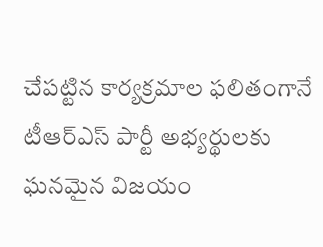చేపట్టిన కార్యక్రమాల ఫలితంగానే టీఆర్‌ఎస్‌ పార్టీ అభ్యర్థులకు ఘనమైన విజయం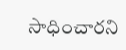సాధించారని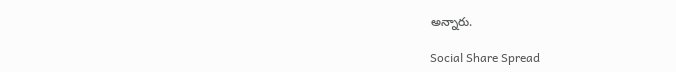అన్నారు.

Social Share Spread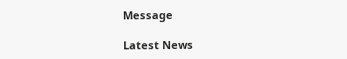Message

Latest News